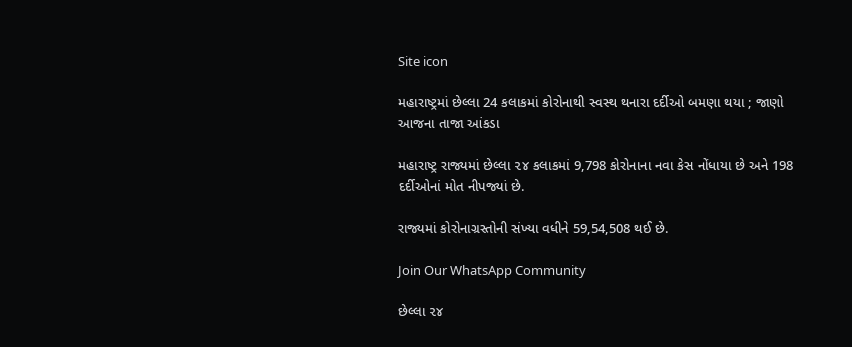Site icon

મહારાષ્ટ્રમાં છેલ્લા 24 કલાકમાં કોરોનાથી સ્વસ્થ થનારા દર્દીઓ બમણા થયા ; જાણો આજના તાજા આંકડા

મહારાષ્ટ્ર રાજ્યમાં છેલ્લા ૨૪ કલાકમાં 9,798 કોરોનાના નવા કેસ નોંધાયા છે અને 198 દર્દીઓનાં મોત નીપજ્યાં છે.

રાજ્યમાં કોરોનાગ્રસ્તોની સંખ્યા વધીને 59,54,508 થઈ છે.

Join Our WhatsApp Community

છેલ્લા ૨૪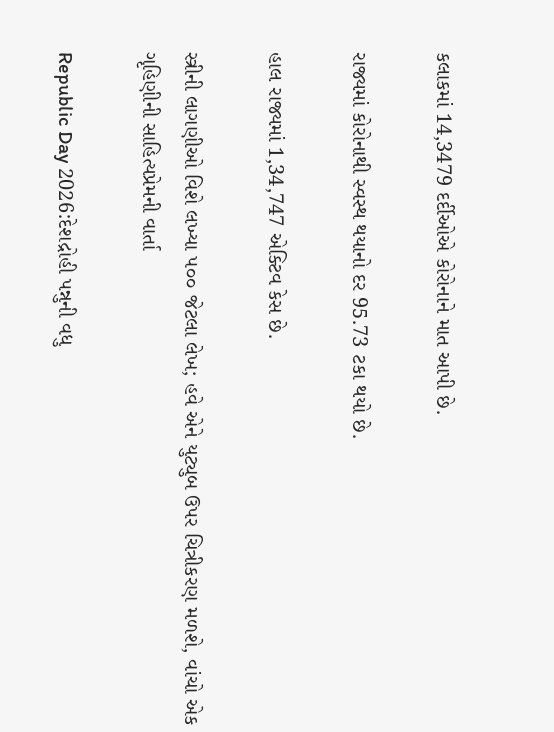કલાકમાં 14,3479 દર્દીઓએ કોરોનાને માત આપી છે.

રાજ્યમાં કોરોનાથી સ્વસ્થ થયાનો દર 95.73 ટકા થયો છે.

હાલ રાજ્યમાં 1,34,747 એક્ટિવ કેસ છે.

સ્ત્રીની લાગણીઓ વિશે લખ્યા ૫૦૦ જેટલા લેખ; હવે એને યુટ્યુબ ઉપર ચિત્રીકરણ મળશે, વાંચો એક ગૃહિણીની સાહિત્યપ્રેમની વાર્તા

Republic Day 2026:દેશદ્રોહી પન્નુની વધુ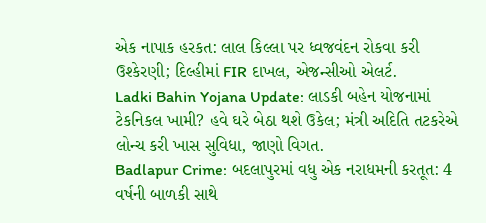એક નાપાક હરકત: લાલ કિલ્લા પર ધ્વજવંદન રોકવા કરી ઉશ્કેરણી; દિલ્હીમાં FIR દાખલ, એજન્સીઓ એલર્ટ.
Ladki Bahin Yojana Update: લાડકી બહેન યોજનામાં ટેકનિકલ ખામી? હવે ઘરે બેઠા થશે ઉકેલ; મંત્રી અદિતિ તટકરેએ લોન્ચ કરી ખાસ સુવિધા, જાણો વિગત.
Badlapur Crime: બદલાપુરમાં વધુ એક નરાધમની કરતૂત: 4 વર્ષની બાળકી સાથે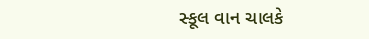સ્કૂલ વાન ચાલકે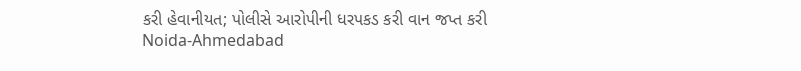કરી હેવાનીયત; પોલીસે આરોપીની ધરપકડ કરી વાન જપ્ત કરી
Noida-Ahmedabad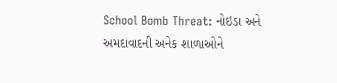School Bomb Threat: નોઇડા અને અમદાવાદની અનેક શાળાઓને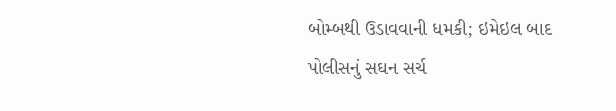બોમ્બથી ઉડાવવાની ધમકી; ઇમેઇલ બાદ પોલીસનું સઘન સર્ચ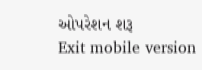ઓપરેશન શરૂ
Exit mobile version